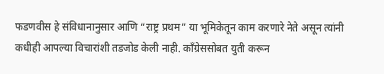फडणवीस हे संविधानानुसार आणि “राष्ट्र प्रथम” या भूमिकेतून काम करणारे नेते असून त्यांनी कधीही आपल्या विचारांशी तडजोड केली नाही. काँग्रेससोबत युती करून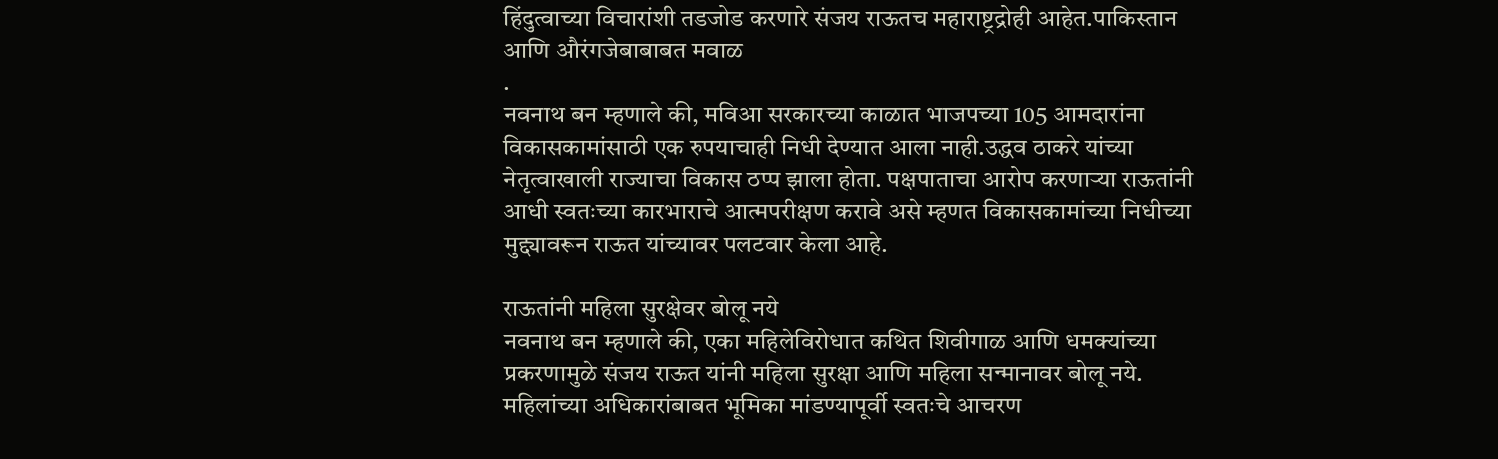हिंदुत्वाच्या विचारांशी तडजोड करणारे संजय राऊतच महाराष्ट्रद्रोही आहेत.पाकिस्तान आणि औरंगजेबाबाबत मवाळ
.
नवनाथ बन म्हणाले की, मविआ सरकारच्या काळात भाजपच्या 105 आमदारांना विकासकामांसाठी एक रुपयाचाही निधी देण्यात आला नाही.उद्धव ठाकरे यांच्या नेतृत्वाखाली राज्याचा विकास ठप्प झाला होता. पक्षपाताचा आरोप करणाऱ्या राऊतांनी आधी स्वतःच्या कारभाराचे आत्मपरीक्षण करावे असे म्हणत विकासकामांच्या निधीच्या मुद्द्यावरून राऊत यांच्यावर पलटवार केला आहे.

राऊतांनी महिला सुरक्षेवर बोलू नये
नवनाथ बन म्हणाले की, एका महिलेविरोधात कथित शिवीगाळ आणि धमक्यांच्या प्रकरणामुळे संजय राऊत यांनी महिला सुरक्षा आणि महिला सन्मानावर बोलू नये. महिलांच्या अधिकारांबाबत भूमिका मांडण्यापूर्वी स्वतःचे आचरण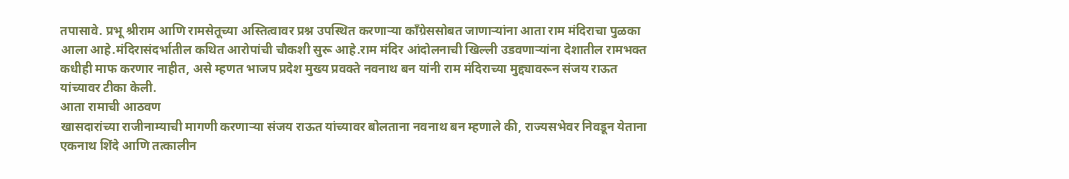तपासावे. प्रभू श्रीराम आणि रामसेतूच्या अस्तित्वावर प्रश्न उपस्थित करणाऱ्या काँग्रेससोबत जाणाऱ्यांना आता राम मंदिराचा पुळका आला आहे.मंदिरासंदर्भातील कथित आरोपांची चौकशी सुरू आहे.राम मंदिर आंदोलनाची खिल्ली उडवणाऱ्यांना देशातील रामभक्त कधीही माफ करणार नाहीत, असे म्हणत भाजप प्रदेश मुख्य प्रवक्ते नवनाथ बन यांनी राम मंदिराच्या मुद्द्यावरून संजय राऊत यांच्यावर टीका केली.
आता रामाची आठवण
खासदारांच्या राजीनाम्याची मागणी करणाऱ्या संजय राऊत यांच्यावर बोलताना नवनाथ बन म्हणाले की, राज्यसभेवर निवडून येताना एकनाथ शिंदे आणि तत्कालीन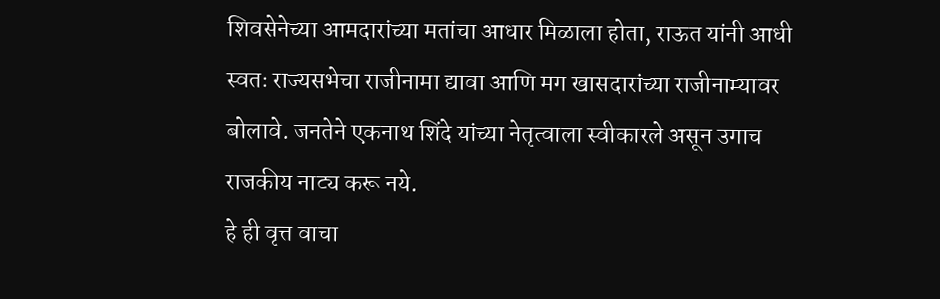शिवसेनेच्या आमदारांच्या मतांचा आधार मिळाला होता, राऊत यांनी आधी स्वतः राज्यसभेचा राजीनामा द्यावा आणि मग खासदारांच्या राजीनाम्यावर बोलावे. जनतेने एकनाथ शिंदे यांच्या नेतृत्वाला स्वीकारले असून उगाच राजकीय नाट्य करू नये.
हे ही वृत्त वाचा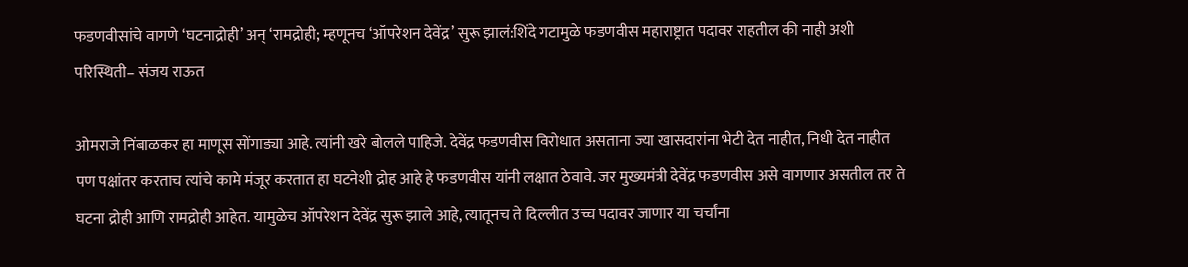फडणवीसांचे वागणे ‘घटनाद्रोही’ अन् ‘रामद्रोही; म्हणूनच ‘ऑपरेशन देवेंद्र’ सुरू झालं:शिंदे गटामुळे फडणवीस महाराष्ट्रात पदावर राहतील की नाही अशी परिस्थिती– संजय राऊत

ओमराजे निंबाळकर हा माणूस सोंगाड्या आहे. त्यांनी खरे बोलले पाहिजे. देवेंद्र फडणवीस विरोधात असताना ज्या खासदारांना भेटी देत नाहीत, निधी देत नाहीत पण पक्षांतर करताच त्यांचे कामे मंजूर करतात हा घटनेशी द्रोह आहे हे फडणवीस यांनी लक्षात ठेवावे. जर मुख्यमंत्री देवेंद्र फडणवीस असे वागणार असतील तर ते घटना द्रोही आणि रामद्रोही आहेत. यामुळेच ऑपरेशन देवेंद्र सुरू झाले आहे, त्यातूनच ते दिल्लीत उच्च पदावर जाणार या चर्चांना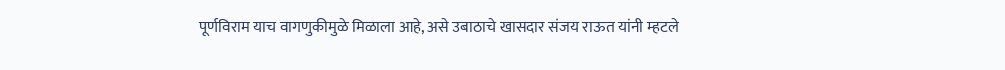पूर्णविराम याच वागणुकीमुळे मिळाला आहे, असे उबाठाचे खासदार संजय राऊत यांनी म्हटले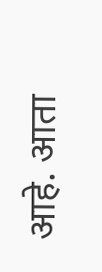आहे. आता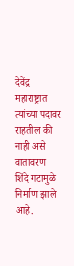देवेंद्र महाराष्ट्रात त्यांच्या पदावर राहतील की नाही असे वातावरण शिंदे गटामुळे निर्माण झाले आहे.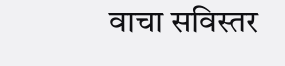वाचा सविस्तर